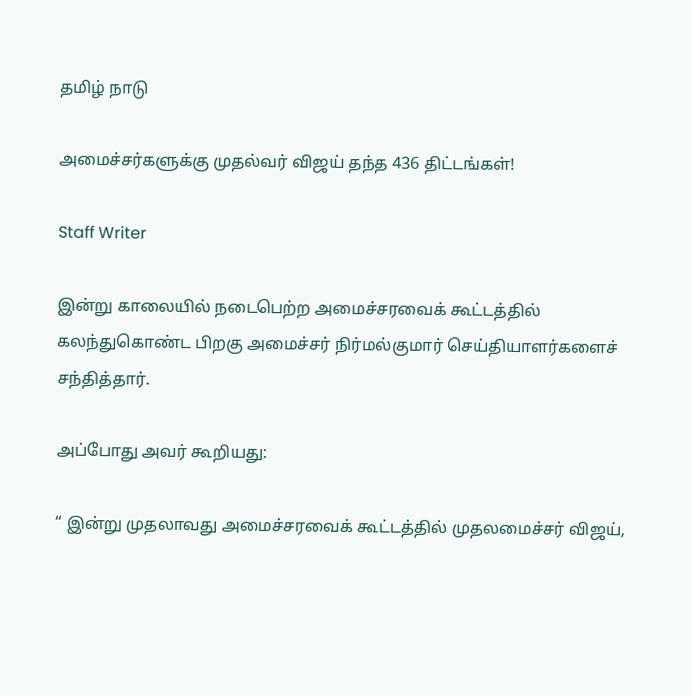தமிழ் நாடு

அமைச்சர்களுக்கு முதல்வர் விஜய் தந்த 436 திட்டங்கள்!

Staff Writer

இன்று காலையில் நடைபெற்ற அமைச்சரவைக் கூட்டத்தில் கலந்துகொண்ட பிறகு அமைச்சர் நிர்மல்குமார் செய்தியாளர்களைச் சந்தித்தார்.

அப்போது அவர் கூறியது:

“ இன்று முதலாவது அமைச்சரவைக் கூட்டத்தில் முதலமைச்சர் விஜய்,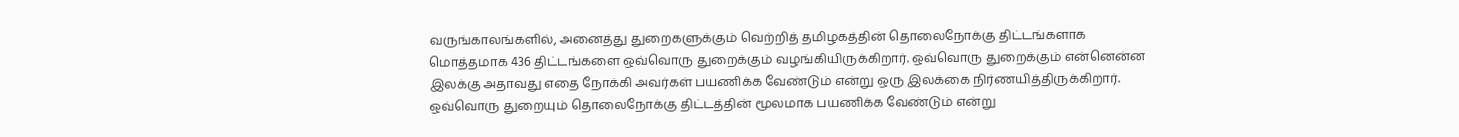வருங்காலங்களில், அனைத்து துறைகளுக்கும் வெற்றித் தமிழகத்தின் தொலைநோக்கு திட்டங்களாக மொத்தமாக 436 திட்டங்களை ஒவ்வொரு துறைக்கும் வழங்கியிருக்கிறார். ஒவ்வொரு துறைக்கும் என்னென்ன இலக்கு அதாவது எதை நோக்கி அவர்கள் பயணிக்க வேண்டும் என்று ஒரு இலக்கை நிர்ணயித்திருக்கிறார். ஒவ்வொரு துறையும் தொலைநோக்கு திட்டத்தின் மூலமாக பயணிக்க வேண்டும் என்று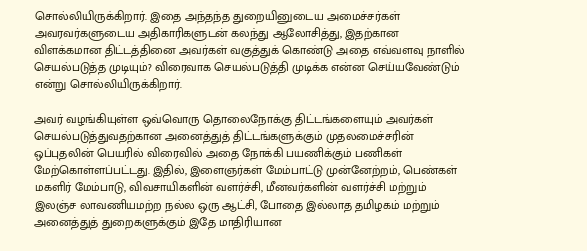சொல்லியிருக்கிறார். இதை அந்தந்த துறையினுடைய அமைச்சர்கள் அவரவர்களுடைய அதிகாரிகளுடன் கலந்து ஆலோசித்து, இதற்கான விளக்கமான திட்டத்தினை அவர்கள் வகுத்துக் கொண்டு அதை எவ்வளவு நாளில் செயல்படுத்த முடியும்? விரைவாக செயல்படுத்தி முடிக்க என்ன செய்யவேண்டும் என்று சொல்லியிருக்கிறார்.

அவர் வழங்கியுள்ள ஒவ்வொரு தொலைநோக்கு திட்டங்களையும் அவர்கள் செயல்படுத்துவதற்கான அனைத்துத் திட்டங்களுக்கும் முதலமைச்சரின் ஒப்புதலின் பெயரில் விரைவில் அதை நோக்கி பயணிக்கும் பணிகள் மேற்கொள்ளப்பட்டது. இதில், இளைஞர்கள் மேம்பாட்டு முன்னேற்றம், பெண்கள் மகளிர் மேம்பாடு, விவசாயிகளின் வளர்ச்சி, மீனவர்களின் வளர்ச்சி மற்றும் இலஞ்ச லாவணியமற்ற நல்ல ஒரு ஆட்சி, போதை இல்லாத தமிழகம் மற்றும் அனைத்துத் துறைகளுக்கும் இதே மாதிரியான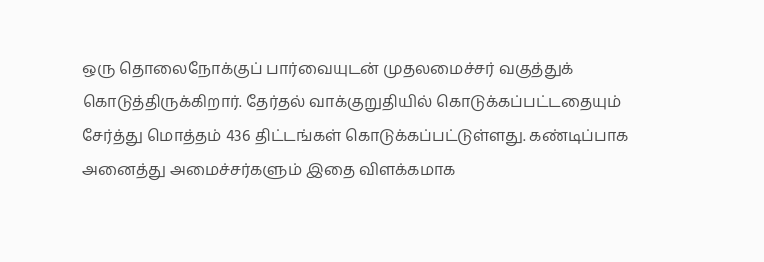ஒரு தொலைநோக்குப் பார்வையுடன் முதலமைச்சர் வகுத்துக் கொடுத்திருக்கிறார். தேர்தல் வாக்குறுதியில் கொடுக்கப்பட்டதையும் சேர்த்து மொத்தம் 436 திட்டங்கள் கொடுக்கப்பட்டுள்ளது. கண்டிப்பாக அனைத்து அமைச்சர்களும் இதை விளக்கமாக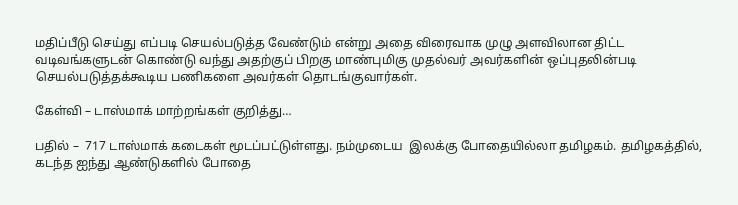மதிப்பீடு செய்து எப்படி செயல்படுத்த வேண்டும் என்று அதை விரைவாக முழு அளவிலான திட்ட வடிவங்களுடன் கொண்டு வந்து அதற்குப் பிறகு மாண்புமிகு முதல்வர் அவர்களின் ஒப்புதலின்படி செயல்படுத்தக்கூடிய பணிகளை அவர்கள் தொடங்குவார்கள்.

கேள்வி – டாஸ்மாக் மாற்றங்கள் குறித்து…

பதில் –  717 டாஸ்மாக் கடைகள் மூடப்பட்டுள்ளது. நம்முடைய  இலக்கு போதையில்லா தமிழகம். தமிழகத்தில், கடந்த ஐந்து ஆண்டுகளில் போதை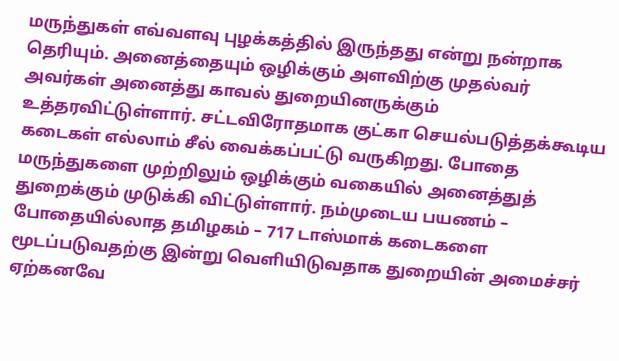மருந்துகள் எவ்வளவு புழக்கத்தில் இருந்தது என்று நன்றாக தெரியும். அனைத்தையும் ஒழிக்கும் அளவிற்கு முதல்வர் அவர்கள் அனைத்து காவல் துறையினருக்கும் உத்தரவிட்டுள்ளார். சட்டவிரோதமாக குட்கா செயல்படுத்தக்கூடிய கடைகள் எல்லாம் சீல் வைக்கப்பட்டு வருகிறது. போதை மருந்துகளை முற்றிலும் ஒழிக்கும் வகையில் அனைத்துத் துறைக்கும் முடுக்கி விட்டுள்ளார். நம்முடைய பயணம் – போதையில்லாத தமிழகம் – 717 டாஸ்மாக் கடைகளை மூடப்படுவதற்கு இன்று வெளியிடுவதாக துறையின் அமைச்சர் ஏற்கனவே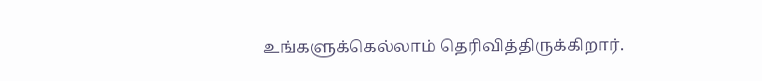உங்களுக்கெல்லாம் தெரிவித்திருக்கிறார்.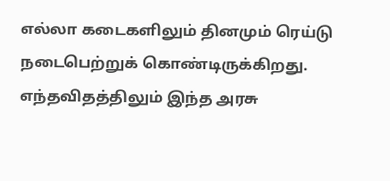எல்லா கடைகளிலும் தினமும் ரெய்டு நடைபெற்றுக் கொண்டிருக்கிறது. எந்தவிதத்திலும் இந்த அரசு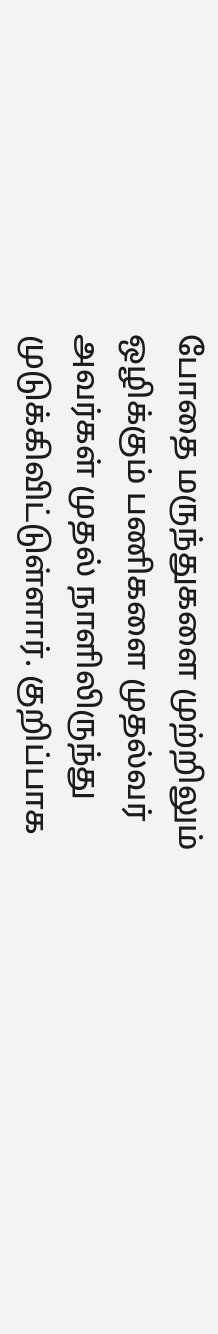போதை மருந்துகளை முற்றிலும் ஒழிக்கும் பணிகளை முதல்வர் அவர்கள் முதல் நாளிலிருந்து முடுக்கிவிட்டுள்ளார். குறிப்பாக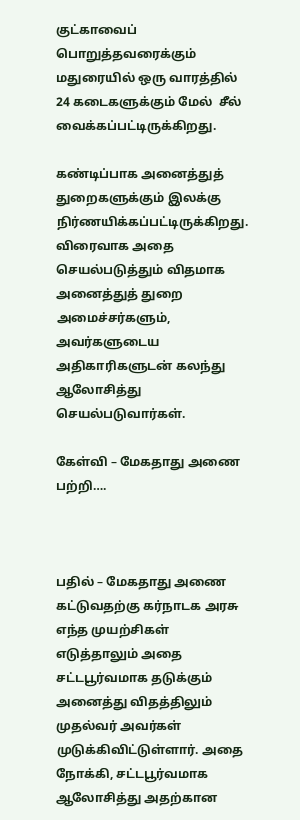குட்காவைப் பொறுத்தவரைக்கும் மதுரையில் ஒரு வாரத்தில் 24 கடைகளுக்கும் மேல்  சீல் வைக்கப்பட்டிருக்கிறது.

கண்டிப்பாக அனைத்துத் துறைகளுக்கும் இலக்கு நிர்ணயிக்கப்பட்டிருக்கிறது. விரைவாக அதை செயல்படுத்தும் விதமாக அனைத்துத் துறை அமைச்சர்களும், அவர்களுடைய அதிகாரிகளுடன் கலந்து ஆலோசித்து செயல்படுவார்கள்.

கேள்வி – மேகதாது அணை பற்றி….



பதில் – மேகதாது அணை கட்டுவதற்கு கர்நாடக அரசு எந்த முயற்சிகள் எடுத்தாலும் அதை சட்டபூர்வமாக தடுக்கும் அனைத்து விதத்திலும் முதல்வர் அவர்கள் முடுக்கிவிட்டுள்ளார். அதை நோக்கி, சட்டபூர்வமாக ஆலோசித்து அதற்கான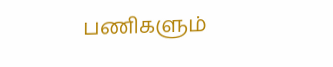பணிகளும்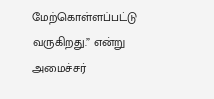மேற்கொள்ளப்பட்டு வருகிறது.” என்று அமைச்சர்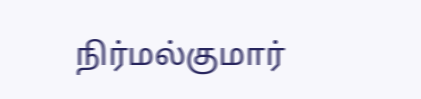நிர்மல்குமார்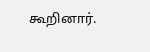கூறினார்.